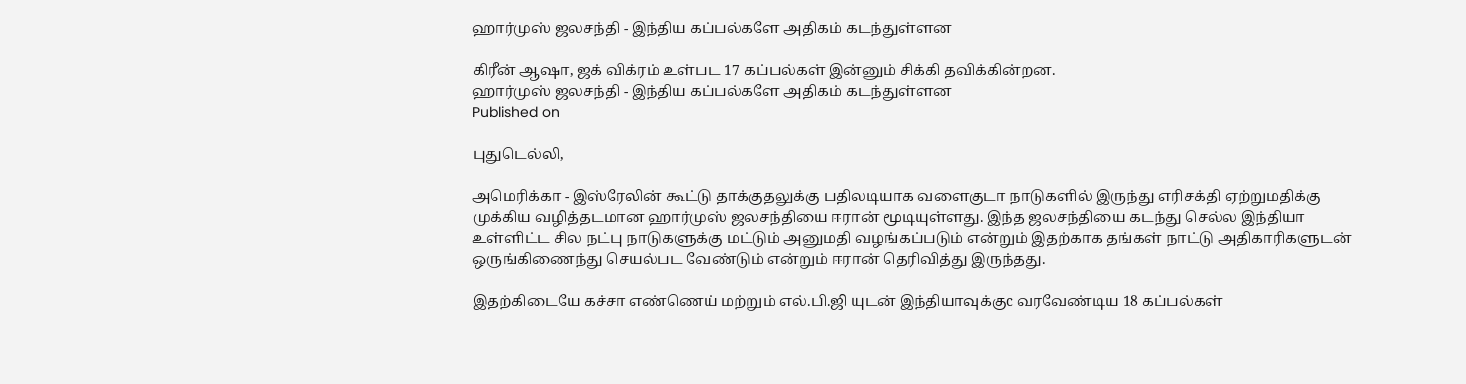ஹார்முஸ் ஜலசந்தி - இந்திய கப்பல்களே அதிகம் கடந்துள்ளன

கிரீன் ஆஷா, ஜக் விக்ரம் உள்பட 17 கப்பல்கள் இன்னும் சிக்கி தவிக்கின்றன.
ஹார்முஸ் ஜலசந்தி - இந்திய கப்பல்களே அதிகம் கடந்துள்ளன
Published on

புதுடெல்லி,

அமெரிக்கா - இஸ்ரேலின் கூட்டு தாக்குதலுக்கு பதிலடியாக வளைகுடா நாடுகளில் இருந்து எரிசக்தி ஏற்றுமதிக்கு முக்கிய வழித்தடமான ஹார்முஸ் ஜலசந்தியை ஈரான் மூடியுள்ளது. இந்த ஜலசந்தியை கடந்து செல்ல இந்தியா உள்ளிட்ட சில நட்பு நாடுகளுக்கு மட்டும் அனுமதி வழங்கப்படும் என்றும் இதற்காக தங்கள் நாட்டு அதிகாரிகளுடன் ஒருங்கிணைந்து செயல்பட வேண்டும் என்றும் ஈரான் தெரிவித்து இருந்தது.

இதற்கிடையே கச்சா எண்ணெய் மற்றும் எல்.பி.ஜி யுடன் இந்தியாவுக்குc வரவேண்டிய 18 கப்பல்கள்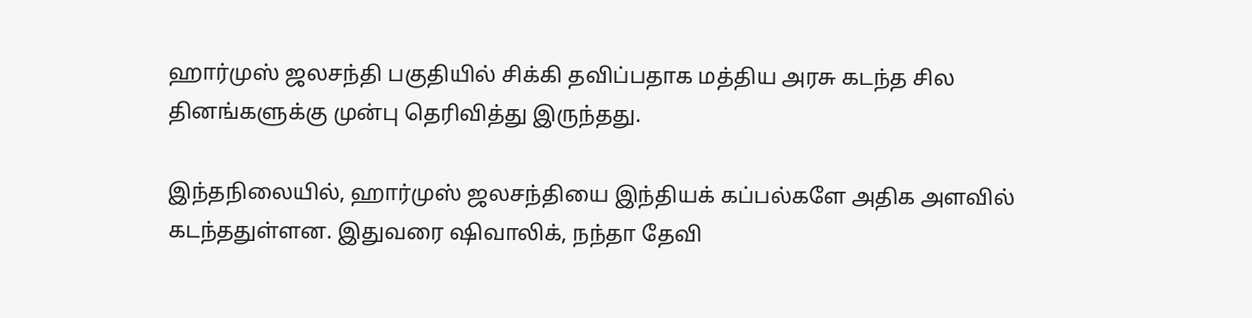ஹார்முஸ் ஜலசந்தி பகுதியில் சிக்கி தவிப்பதாக மத்திய அரசு கடந்த சில தினங்களுக்கு முன்பு தெரிவித்து இருந்தது.

இந்தநிலையில், ஹார்முஸ் ஜலசந்தியை இந்தியக் கப்பல்களே அதிக அளவில் கடந்ததுள்ளன. இதுவரை ஷிவாலிக், நந்தா தேவி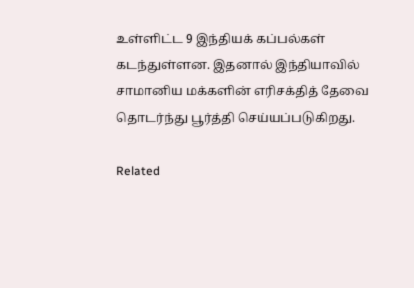உள்ளிட்ட 9 இந்தியக் கப்பல்கள் கடந்துள்ளன. இதனால் இந்தியாவில் சாமானிய மக்களின் எரிசக்தித் தேவை தொடர்ந்து பூர்த்தி செய்யப்படுகிறது.

Related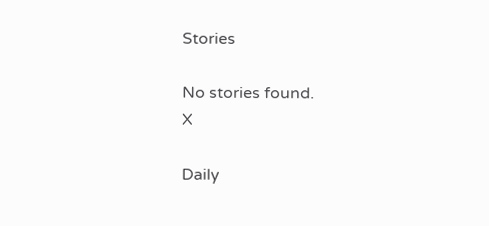Stories

No stories found.
X

Daily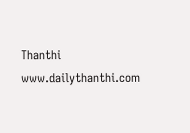Thanthi
www.dailythanthi.com